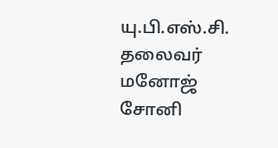யு.பி.எஸ்.சி. தலைவர் மனோஜ் சோனி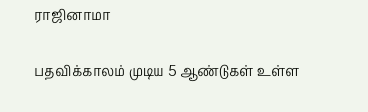ராஜினாமா

பதவிக்காலம் முடிய 5 ஆண்டுகள் உள்ள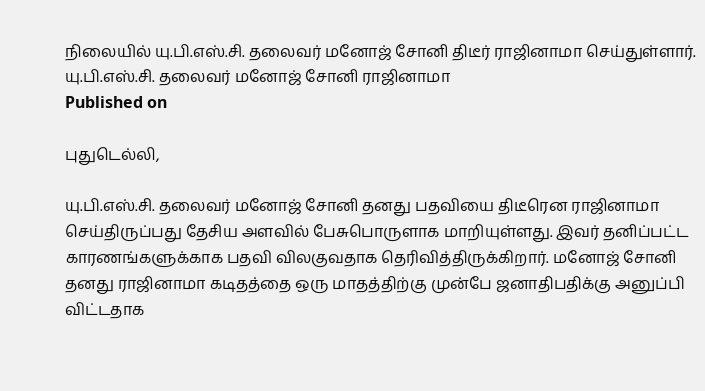நிலையில் யு.பி.எஸ்.சி. தலைவர் மனோஜ் சோனி திடீர் ராஜினாமா செய்துள்ளார்.
யு.பி.எஸ்.சி. தலைவர் மனோஜ் சோனி ராஜினாமா
Published on

புதுடெல்லி,

யு.பி.எஸ்.சி. தலைவர் மனோஜ் சோனி தனது பதவியை திடீரென ராஜினாமா செய்திருப்பது தேசிய அளவில் பேசுபொருளாக மாறியுள்ளது. இவர் தனிப்பட்ட காரணங்களுக்காக பதவி விலகுவதாக தெரிவித்திருக்கிறார். மனோஜ் சோனி தனது ராஜினாமா கடிதத்தை ஒரு மாதத்திற்கு முன்பே ஜனாதிபதிக்கு அனுப்பி விட்டதாக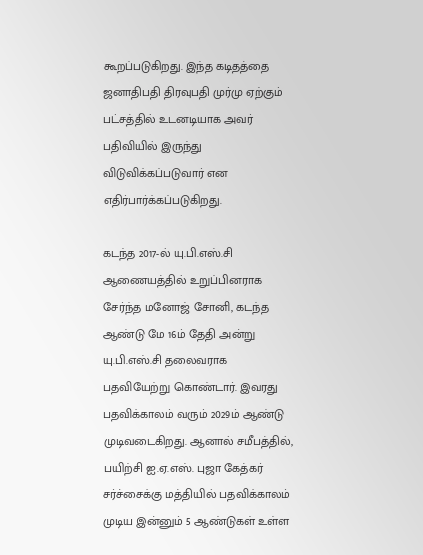கூறப்படுகிறது. இந்த கடிதத்தை ஜனாதிபதி திரவுபதி முர்மு ஏற்கும் பட்சத்தில் உடனடியாக அவர் பதிவியில் இருந்து விடுவிக்கப்படுவார் என எதிர்பார்க்கப்படுகிறது.

கடந்த 2017-ல் யு.பி.எஸ்.சி ஆணையத்தில் உறுப்பினராக சேர்ந்த மனோஜ் சோனி, கடந்த ஆண்டு மே 16ம் தேதி அன்று யு.பி.எஸ்.சி தலைவராக பதவியேற்று கொண்டார். இவரது பதவிக்காலம் வரும் 2029ம் ஆண்டு முடிவடைகிறது. ஆனால் சமீபத்தில், பயிற்சி ஐ.ஏ.எஸ். புஜா கேத்கர் சர்ச்சைக்கு மத்தியில் பதவிக்காலம் முடிய இன்னும் 5 ஆண்டுகள் உள்ள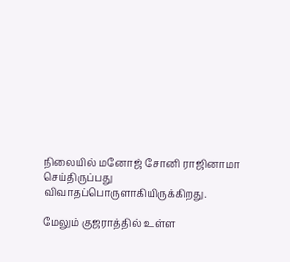நிலையில் மனோஜ் சோனி ராஜினாமா செய்திருப்பது விவாதப்பொருளாகியிருக்கிறது.

மேலும் குஜராத்தில் உள்ள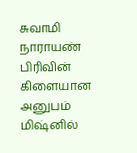சுவாமி நாராயண் பிரிவின் கிளையான அனுபம் மிஷ்னில்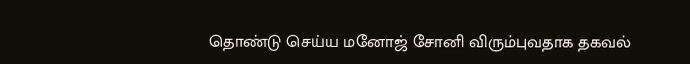தொண்டு செய்ய மனோஜ் சோனி விரும்புவதாக தகவல்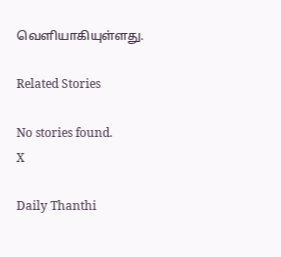வெளியாகியுள்ளது.

Related Stories

No stories found.
X

Daily Thanthi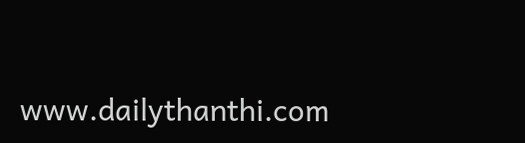www.dailythanthi.com